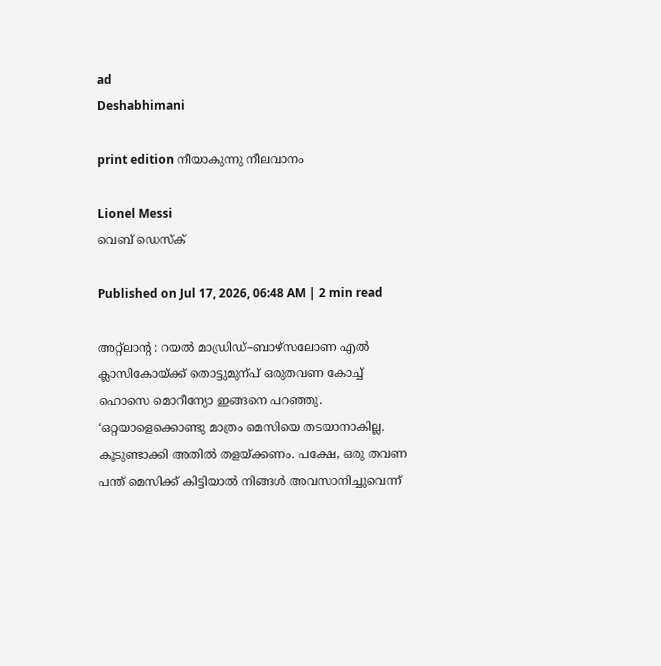ad
Deshabhimani

print edition നീയാകുന്നു നീലവാനം

Lionel Messi
വെബ് ഡെസ്ക്

Published on Jul 17, 2026, 06:48 AM | 2 min read

അറ്റ്‌ലാന്റ : റയൽ മാഡ്രിഡ്‌–ബാഴ്‌സലോണ എൽ ക്ലാസികോയ്‌ക്ക്‌ തൊട്ടുമുന്പ്‌ ഒരുതവണ കോച്ച്‌ ഹൊസെ മൊറീന്യോ ഇങ്ങനെ പറഞ്ഞു. ‘ഒറ്റയാളെക്കൊണ്ടു മാത്രം മെസിയെ തടയാനാകില്ല. കൂടുണ്ടാക്കി അതിൽ തളയ്‌ക്കണം. പക്ഷേ, ഒരു തവണ പന്ത്‌ മെസിക്ക്‌ കിട്ടിയാൽ നിങ്ങൾ അവസാനിച്ചുവെന്ന്‌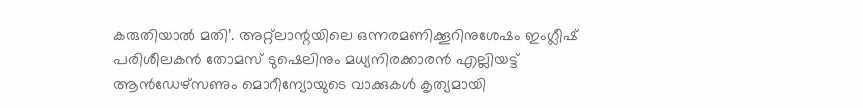കരുതിയാൽ മതി’. അറ്റ്‌ലാന്റയിലെ ഒന്നരമണിക്കൂറിനുശേഷം ഇംഗ്ലീഷ്‌ പരിശീലകൻ തോമസ്‌ ടുഷെലിനും മധ്യനിരക്കാരൻ എല്ലിയട്ട്‌ ആൻഡേഴ്‌സണും മൊറീന്യോയുടെ വാക്കുകൾ കൃത്യമായി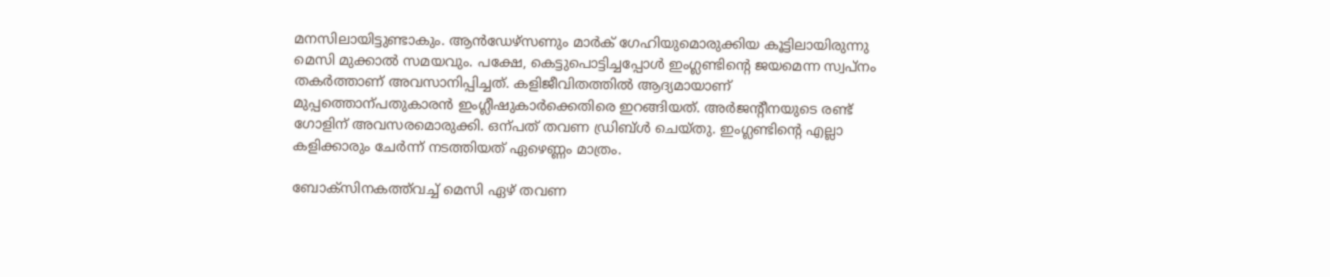മനസിലായിട്ടുണ്ടാകും. ആൻഡേഴ്‌സണും മാർക്‌ ഗേഹിയുമൊരുക്കിയ കൂട്ടിലായിരുന്നു മെസി മുക്കാൽ സമയവും. പക്ഷേ, കെട്ടുപൊട്ടിച്ചപ്പോൾ ഇംഗ്ലണ്ടിന്റെ ജയമെന്ന സ്വപ്‌നം തകർത്താണ്‌ അവസാനിപ്പിച്ചത്‌. കളിജീവിതത്തിൽ ആദ്യമായാണ്‌ മുപ്പത്തൊന്പതുകാരൻ ഇംഗ്ലീഷുകാർക്കെതിരെ ഇറങ്ങിയത്‌. അർജന്റീനയുടെ രണ്ട്‌ ഗോളിന്‌ അവസരമൊരുക്കി. ഒന്പത്‌ തവണ ഡ്രിബ്‌ൾ ചെയ്‌തു. ഇംഗ്ലണ്ടിന്റെ എല്ലാ കളിക്കാരും ചേർന്ന്‌ നടത്തിയത്‌ ഏഴെണ്ണം മാത്രം.

ബോക്‌സിനകത്ത്‌വച്ച്‌ മെസി ഏഴ്‌ തവണ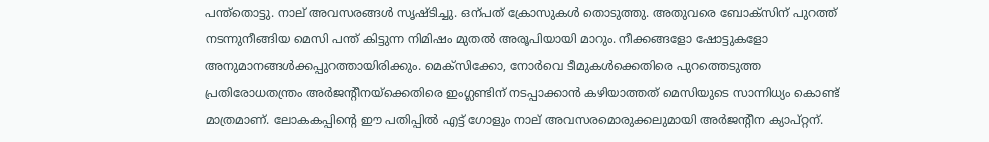പന്ത്‌തൊട്ടു. നാല്‌ അവസരങ്ങൾ സൃഷ്‌ടിച്ചു. ഒന്പത്‌ ക്രോസുകൾ തൊടുത്തു. അതുവരെ ബോക്‌സിന്‌ പുറത്ത്‌ നടന്നുനീങ്ങിയ മെസി പന്ത്‌ കിട്ടുന്ന നിമിഷം മുതൽ അരൂപിയായി മാറും. നീക്കങ്ങളോ ഷോട്ടുകളോ അനുമാനങ്ങൾക്കപ്പുറത്തായിരിക്കും. മെക്‌സിക്കോ, നോർവെ ടീമുകൾക്കെതിരെ പുറത്തെടുത്ത പ്രതിരോധതന്ത്രം അർജന്റീനയ്‌ക്കെതിരെ ഇംഗ്ലണ്ടിന്‌ നടപ്പാക്കാൻ കഴിയാത്തത്‌ മെസിയുടെ സാന്നിധ്യം കൊണ്ട്‌ മാത്രമാണ്‌. ലോകകപ്പിന്റെ ഇ‍ൗ പതിപ്പിൽ എട്ട്‌ ഗോളും നാല്‌ അവസരമൊരുക്കലുമായി അർജന്റീന ക്യാപ്‌റ്റന്‌.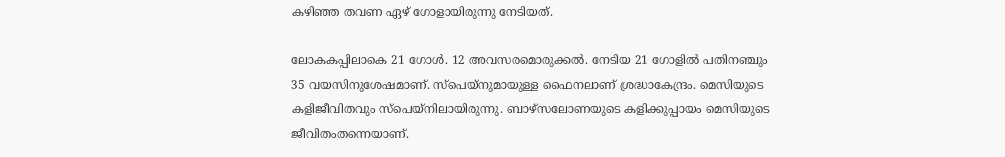കഴിഞ്ഞ തവണ ഏഴ്‌ ഗോളായിരുന്നു നേടിയത്‌.

ലോകകപ്പിലാകെ 21 ഗോൾ. 12 അവസരമൊരുക്കൽ. നേടിയ 21 ഗോളിൽ പതിനഞ്ചും 35 വയസിനുശേഷമാണ്‌. സ്‌പെയ്‌നുമായുള്ള ഫൈനലാണ്‌ ശ്രദ്ധാകേന്ദ്രം. മെസിയുടെ കളിജീവിതവും സ്‌പെയ്‌നിലായിരുന്നു. ബാഴ്‌സലോണയുടെ കളിക്കുപ്പായം മെസിയുടെ ജീവിതംതന്നെയാണ്‌.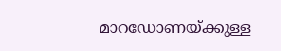മാറഡോണയ്‌ക്കുള്ള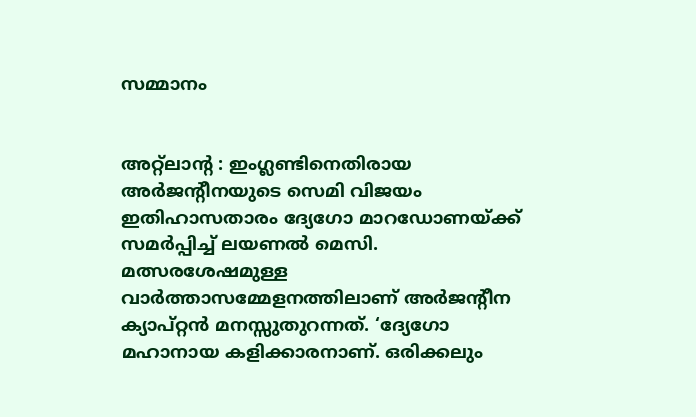സമ്മാനം


അറ്റ്‌ലാന്റ : ഇംഗ്ലണ്ടിനെതിരായ അർജന്റീനയുടെ സെമി വിജയം ഇതിഹാസതാരം ദ്യേഗോ മാറഡോണയ്‌ക്ക്‌ സമർപ്പിച്ച്‌ ലയണൽ മെസി. മത്സരശേഷമുള്ള വാർത്താസമ്മേളനത്തിലാണ്‌ അർജന്റീന ക്യാപ്‌റ്റൻ മനസ്സുതുറന്നത്‌. ‘ദ്യേഗോ മഹാനായ കളിക്കാരനാണ്‌. ഒരിക്കലും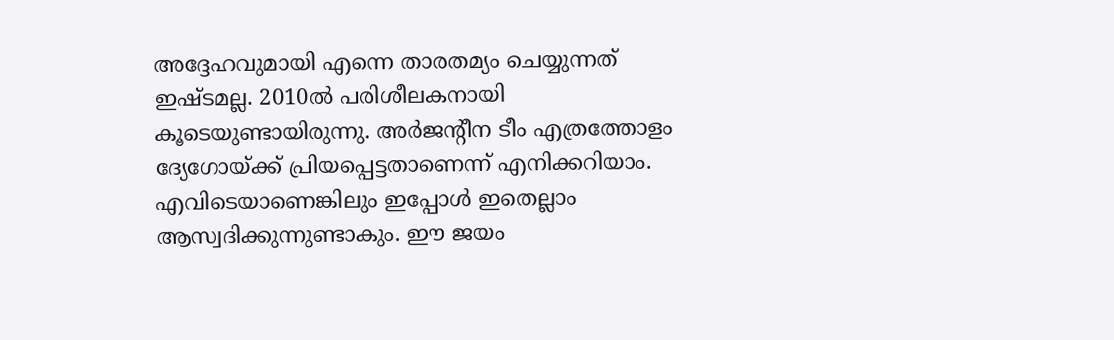അദ്ദേഹവുമായി എന്നെ താരതമ്യം ചെയ്യുന്നത്‌ ഇഷ്ടമല്ല. 2010ൽ പരിശീലകനായി കൂടെയുണ്ടായിരുന്നു. അർജന്റീന ടീം എത്രത്തോളം ദ്യേഗോയ്‌ക്ക്‌ പ്രിയപ്പെട്ടതാണെന്ന്‌ എനിക്കറിയാം. എവിടെയാണെങ്കിലും ഇപ്പോൾ ഇതെല്ലാം ആസ്വദിക്കുന്നുണ്ടാകും. ഇ‍ൗ ജയം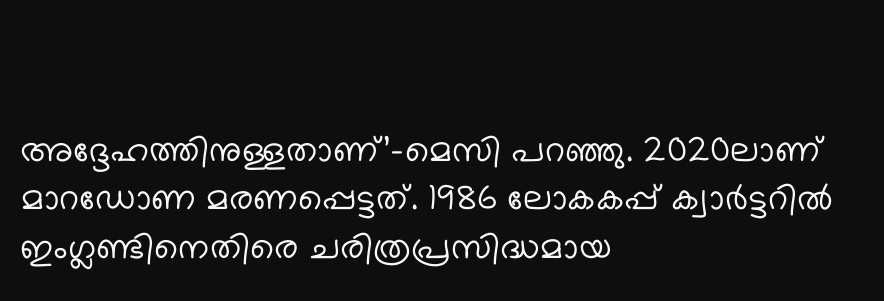അദ്ദേഹത്തിനുള്ളതാണ്‌’–മെസി പറഞ്ഞു. 2020ലാണ്‌ മാറഡോണ മരണപ്പെട്ടത്‌. 1986 ലോകകപ്പ്‌ ക്വാർട്ടറിൽ ഇംഗ്ലണ്ടിനെതിരെ ചരിത്രപ്രസിദ്ധമായ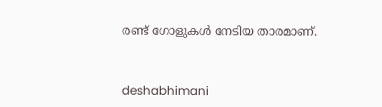രണ്ട്‌ ഗോളുകൾ നേടിയ താരമാണ്‌.



deshabhimani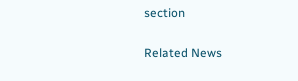section

Related News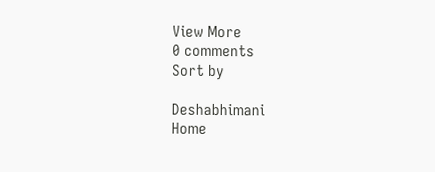View More
0 comments
Sort by

Deshabhimani
Home